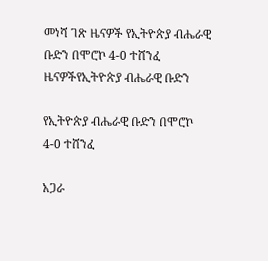መነሻ ገጽ ዜናዎች የኢትዮጵያ ብሔራዊ ቡድን በሞሮኮ 4-0 ተሸንፈ
ዜናዎችየኢትዮጵያ ብሔራዊ ቡድን

የኢትዮጵያ ብሔራዊ ቡድን በሞሮኮ 4-0 ተሸንፈ

አጋራ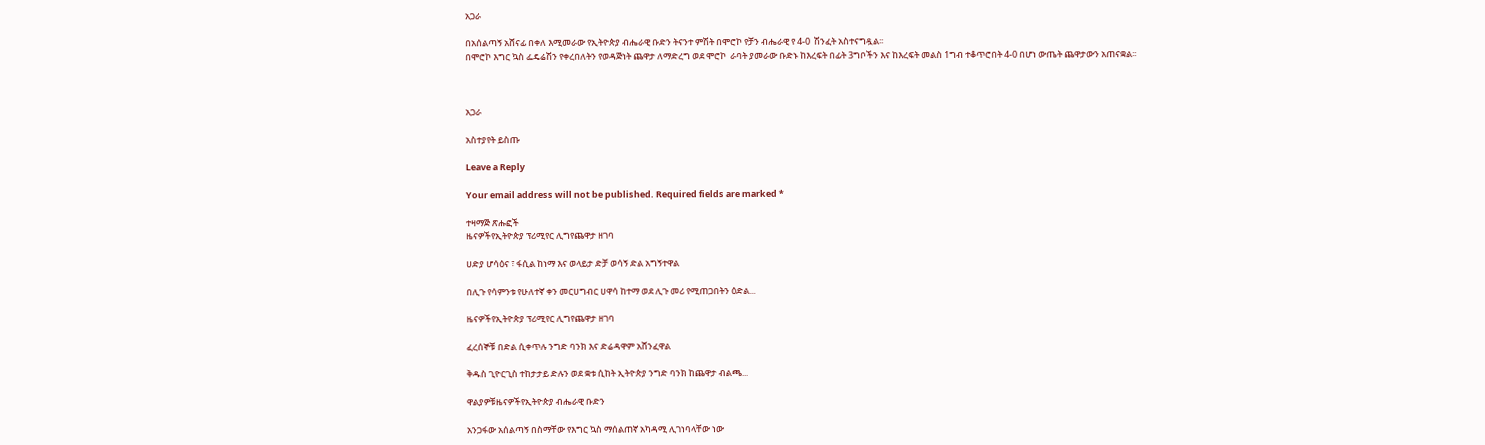አጋራ

በአሰልጣኝ አሸናፊ በቀለ እሚመራው የኢትዮጵያ ብሔራዊ ቡድን ትናንተ ምሽት በሞሮኮ የቻን ብሔራዊ የ 4-0  ሽንፈት አስተናግዷል፡፡
በሞሮኮ እግር ኳስ ፌዴሬሽን የቀረበለትን የወዳጅነት ጨዋታ ለማድረግ ወደ ሞሮኮ  ራባት ያመራው ቡድኑ ከእረፍት በፊት 3ግቦችን እና ከእረፍት መልስ 1ግብ ተቆጥሮበት 4-0 በሆነ ውጤት ጨዋታውን አጠናቋል፡፡



አጋራ

አስተያየት ይስጡ

Leave a Reply

Your email address will not be published. Required fields are marked *

ተዛማጅ ጽሑፎች
ዜናዎችየኢትዮጵያ ፕሪሚየር ሊግየጨዋታ ዘገባ

ሀድያ ሆሳዕና ፣ ፋሲል ከነማ እና ወላይታ ድቻ ወሳኝ ድል አግኝተዋል

በሊጉ የሳምንቱ የሁለተኛ ቀን መርሀግብር ሀዋሳ ከተማ ወደ ሊጉ መሪ የሚጠጋበትን ዕድል...

ዜናዎችየኢትዮጵያ ፕሪሚየር ሊግየጨዋታ ዘገባ

ፈረሰኞቹ በድል ሲቀጥሉ ንግድ ባንክ እና ድሬዳዋም አሸንፈዋል

ቅዱስ ጊዮርጊስ ተከታታይ ድሉን ወደ ቋቱ ሲከት ኢትዮጵያ ንግድ ባንክ ከጨዋታ ብልጫ...

ዋልያዎቹዜናዎችየኢትዮጵያ ብሔራዊ ቡድን

አንጋፋው አሰልጣኝ በስማቸው የእግር ኳስ ማሰልጠኛ አካዳሚ ሊገነባላቸው ነው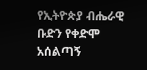የኢትዮጵያ ብሔራዊ ቡድን የቀድሞ አሰልጣኝ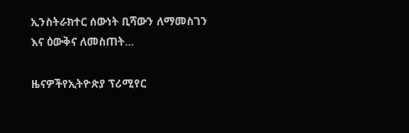ኢንስትራክተር ሰውነት ቢሻውን ለማመስገን እና ዕውቅና ለመስጠት...

ዜናዎችየኢትዮጵያ ፕሪሚየር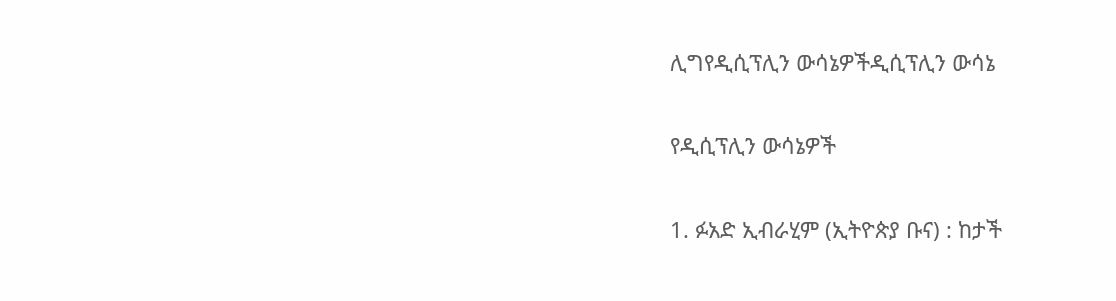ሊግየዲሲፕሊን ውሳኔዎችዲሲፕሊን ውሳኔ

የዲሲፕሊን ውሳኔዎች

1. ፉአድ ኢብራሂም (ኢትዮጵያ ቡና) : ከታች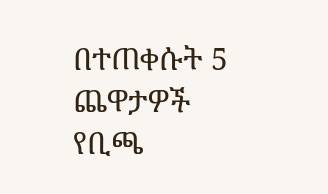በተጠቀሱት 5 ጨዋታዎች የቢጫ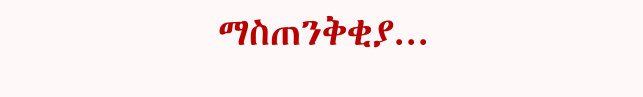ማስጠንቅቂያ...